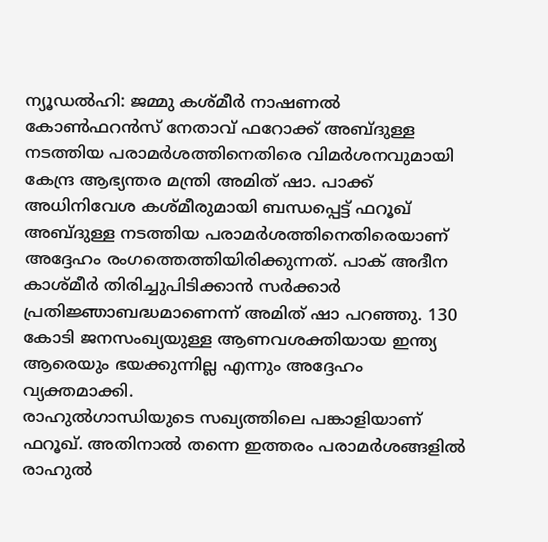ന്യൂഡൽഹി: ജമ്മു കശ്മീർ നാഷണൽ കോൺഫറൻസ് നേതാവ് ഫറോക്ക് അബ്ദുള്ള നടത്തിയ പരാമർശത്തിനെതിരെ വിമർശനവുമായി കേന്ദ്ര ആഭ്യന്തര മന്ത്രി അമിത് ഷാ. പാക്ക് അധിനിവേശ കശ്മീരുമായി ബന്ധപ്പെട്ട് ഫറൂഖ് അബ്ദുള്ള നടത്തിയ പരാമർശത്തിനെതിരെയാണ് അദ്ദേഹം രംഗത്തെത്തിയിരിക്കുന്നത്. പാക് അദീന കാശ്മീർ തിരിച്ചുപിടിക്കാൻ സർക്കാർ പ്രതിജ്ഞാബദ്ധമാണെന്ന് അമിത് ഷാ പറഞ്ഞു. 130 കോടി ജനസംഖ്യയുള്ള ആണവശക്തിയായ ഇന്ത്യ ആരെയും ഭയക്കുന്നില്ല എന്നും അദ്ദേഹം വ്യക്തമാക്കി.
രാഹുൽഗാന്ധിയുടെ സഖ്യത്തിലെ പങ്കാളിയാണ് ഫറൂഖ്. അതിനാൽ തന്നെ ഇത്തരം പരാമർശങ്ങളിൽ രാഹുൽ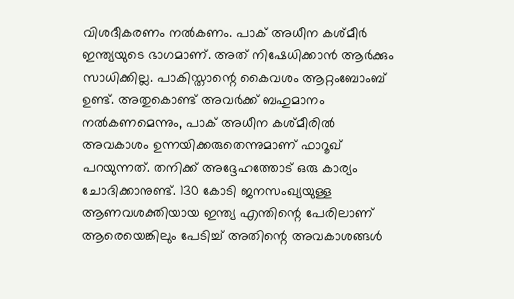വിശദീകരണം നൽകണം. പാക് അധീന കശ്മീർ ഇന്ത്യയുടെ ഭാഗമാണ്. അത് നിഷേധിക്കാൻ ആർക്കും സാധിക്കില്ല. പാകിസ്താന്റെ കൈവശം ആറ്റംബോംബ് ഉണ്ട്. അതുകൊണ്ട് അവർക്ക് ബഹുമാനം നൽകണമെന്നും, പാക് അധീന കശ്മീരിൽ അവകാശം ഉന്നയിക്കരുതെന്നുമാണ് ഫാറൂഖ് പറയുന്നത്. തനിക്ക് അദ്ദേഹത്തോട് ഒരു കാര്യം ചോദിക്കാനുണ്ട്. 130 കോടി ജനസംഖ്യയുള്ള ആണവശക്തിയായ ഇന്ത്യ എന്തിന്റെ പേരിലാണ് ആരെയെങ്കിലും പേടിച്ച് അതിന്റെ അവകാശങ്ങൾ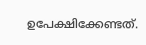ഉപേക്ഷിക്കേണ്ടത്.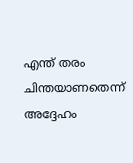എന്ത് തരം ചിന്തയാണതെന്ന് അദ്ദേഹം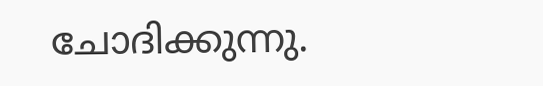ചോദിക്കുന്നു.